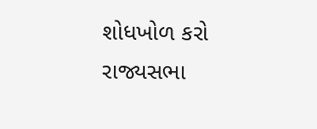શોધખોળ કરો
રાજ્યસભા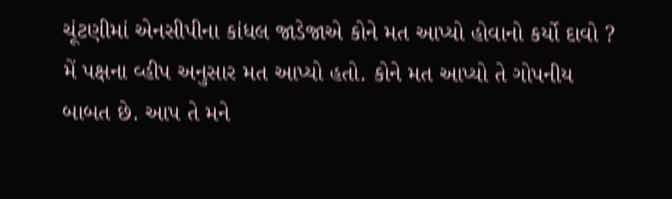ચૂંટણીમાં એનસીપીના કાંધલ જાડેજાએ કોને મત આપ્યો હોવાનો કર્યો દાવો ?
મેં પક્ષના વ્હીપ અનુસાર મત આપ્યો હતો. કોને મત આપ્યો તે ગોપનીય બાબત છે. આપ તે મને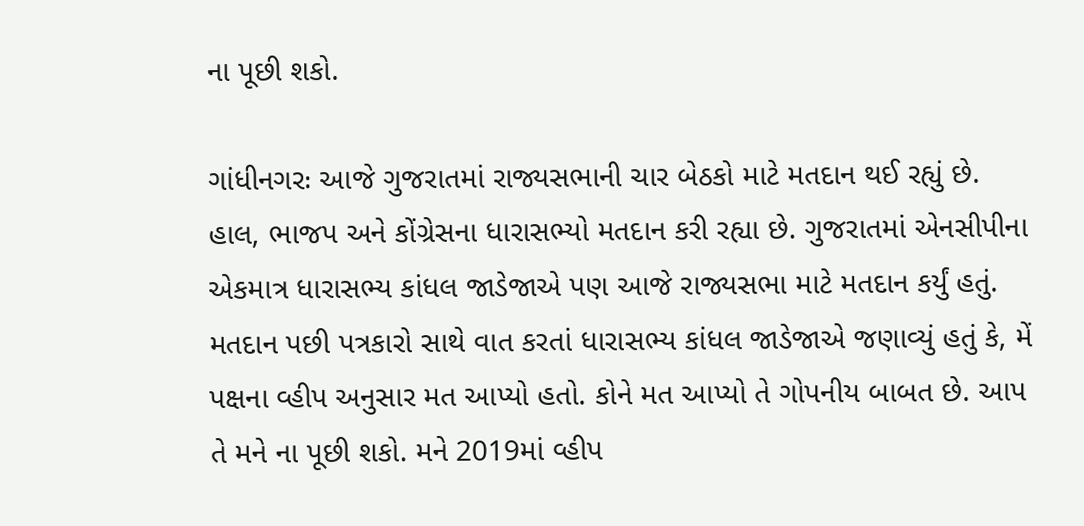ના પૂછી શકો.

ગાંધીનગરઃ આજે ગુજરાતમાં રાજ્યસભાની ચાર બેઠકો માટે મતદાન થઈ રહ્યું છે. હાલ, ભાજપ અને કોંગ્રેસના ધારાસભ્યો મતદાન કરી રહ્યા છે. ગુજરાતમાં એનસીપીના એકમાત્ર ધારાસભ્ય કાંધલ જાડેજાએ પણ આજે રાજ્યસભા માટે મતદાન કર્યું હતું. મતદાન પછી પત્રકારો સાથે વાત કરતાં ધારાસભ્ય કાંધલ જાડેજાએ જણાવ્યું હતું કે, મેં પક્ષના વ્હીપ અનુસાર મત આપ્યો હતો. કોને મત આપ્યો તે ગોપનીય બાબત છે. આપ તે મને ના પૂછી શકો. મને 2019માં વ્હીપ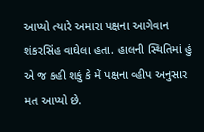આપ્યો ત્યારે અમારા પક્ષના આગેવાન શંકરસિંહ વાઘેલા હતા. હાલની સ્થિતિમાં હું એ જ કહી શકું કે મેં પક્ષના વ્હીપ અનુસાર મત આપ્યો છે.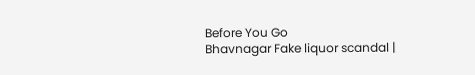Before You Go
Bhavnagar Fake liquor scandal |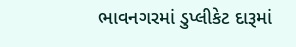ભાવનગરમાં ડુપ્લીકેટ દારૂમાં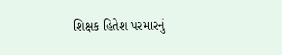શિક્ષક હિતેશ પરમારનું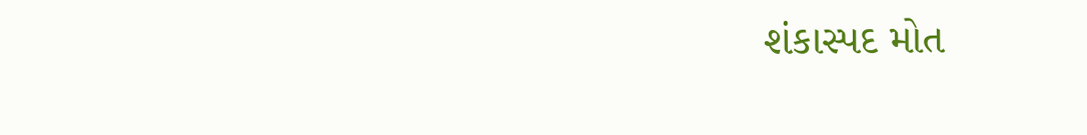શંકાસ્પદ મોત